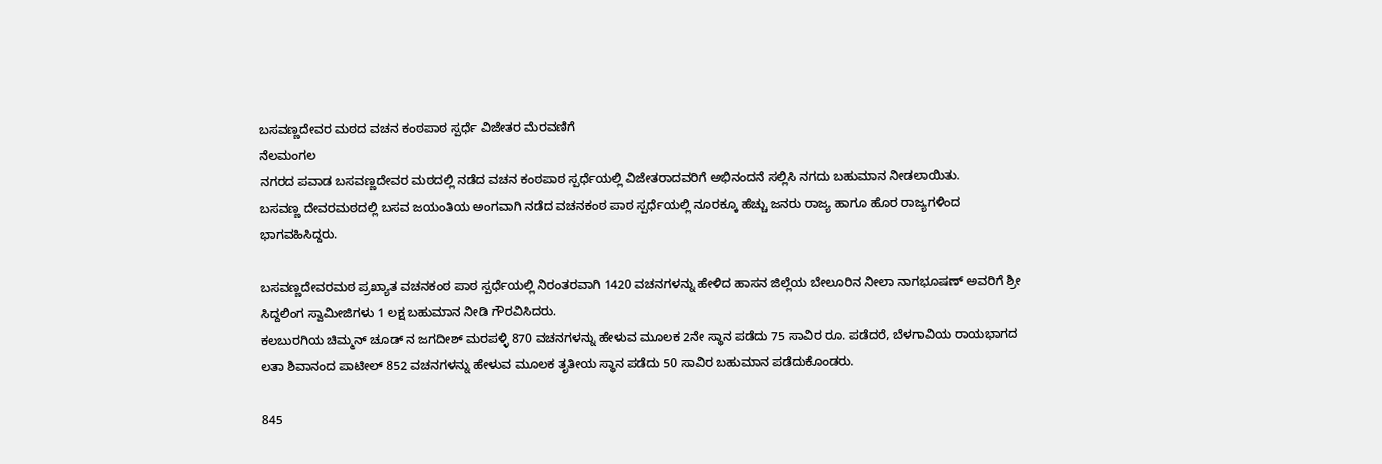ಬಸವಣ್ಣದೇವರ ಮಠದ ವಚನ ಕಂಠಪಾಠ ಸ್ಪರ್ಧೆ ವಿಜೇತರ ಮೆರವಣಿಗೆ
ನೆಲಮಂಗಲ
ನಗರದ ಪವಾಡ ಬಸವಣ್ಣದೇವರ ಮಠದಲ್ಲಿ ನಡೆದ ವಚನ ಕಂಠಪಾಠ ಸ್ಪರ್ಧೆಯಲ್ಲಿ ವಿಜೇತರಾದವರಿಗೆ ಅಭಿನಂದನೆ ಸಲ್ಲಿಸಿ ನಗದು ಬಹುಮಾನ ನೀಡಲಾಯಿತು.
ಬಸವಣ್ಣ ದೇವರಮಠದಲ್ಲಿ ಬಸವ ಜಯಂತಿಯ ಅಂಗವಾಗಿ ನಡೆದ ವಚನಕಂಠ ಪಾಠ ಸ್ಪರ್ಧೆಯಲ್ಲಿ ನೂರಕ್ಕೂ ಹೆಚ್ಚು ಜನರು ರಾಜ್ಯ ಹಾಗೂ ಹೊರ ರಾಜ್ಯಗಳಿಂದ ಭಾಗವಹಿಸಿದ್ದರು.

ಬಸವಣ್ಣದೇವರಮಠ ಪ್ರಖ್ಯಾತ ವಚನಕಂಠ ಪಾಠ ಸ್ಪರ್ಧೆಯಲ್ಲಿ ನಿರಂತರವಾಗಿ 1420 ವಚನಗಳನ್ನು ಹೇಳಿದ ಹಾಸನ ಜಿಲ್ಲೆಯ ಬೇಲೂರಿನ ನೀಲಾ ನಾಗಭೂಷಣ್ ಅವರಿಗೆ ಶ್ರೀ ಸಿದ್ದಲಿಂಗ ಸ್ವಾಮೀಜಿಗಳು 1 ಲಕ್ಷ ಬಹುಮಾನ ನೀಡಿ ಗೌರವಿಸಿದರು.
ಕಲಬುರಗಿಯ ಚಿಮ್ಮನ್ ಚೂಡ್ ನ ಜಗದೀಶ್ ಮರಪಳ್ಳಿ 870 ವಚನಗಳನ್ನು ಹೇಳುವ ಮೂಲಕ 2ನೇ ಸ್ಥಾನ ಪಡೆದು 75 ಸಾವಿರ ರೂ. ಪಡೆದರೆ, ಬೆಳಗಾವಿಯ ರಾಯಭಾಗದ ಲತಾ ಶಿವಾನಂದ ಪಾಟೀಲ್ 852 ವಚನಗಳನ್ನು ಹೇಳುವ ಮೂಲಕ ತೃತೀಯ ಸ್ಥಾನ ಪಡೆದು 50 ಸಾವಿರ ಬಹುಮಾನ ಪಡೆದುಕೊಂಡರು.

845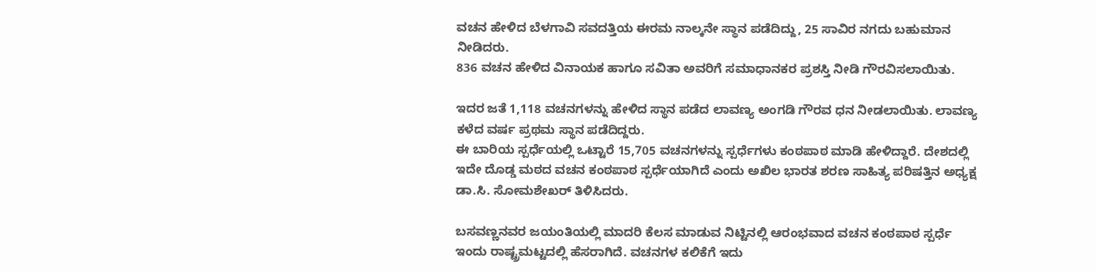ವಚನ ಹೇಳಿದ ಬೆಳಗಾವಿ ಸವದತ್ತಿಯ ಈರಮ ನಾಲ್ಕನೇ ಸ್ಥಾನ ಪಡೆದಿದ್ದು, 25 ಸಾವಿರ ನಗದು ಬಹುಮಾನ ನೀಡಿದರು.
836 ವಚನ ಹೇಳಿದ ವಿನಾಯಕ ಹಾಗೂ ಸವಿತಾ ಅವರಿಗೆ ಸಮಾಧಾನಕರ ಪ್ರಶಸ್ತಿ ನೀಡಿ ಗೌರವಿಸಲಾಯಿತು.

ಇದರ ಜತೆ 1,118 ವಚನಗಳನ್ನು ಹೇಳಿದ ಸ್ಥಾನ ಪಡೆದ ಲಾವಣ್ಯ ಅಂಗಡಿ ಗೌರವ ಧನ ನೀಡಲಾಯಿತು. ಲಾವಣ್ಯ ಕಳೆದ ವರ್ಷ ಪ್ರಥಮ ಸ್ಥಾನ ಪಡೆದಿದ್ದರು.
ಈ ಬಾರಿಯ ಸ್ಪರ್ಧೆಯಲ್ಲಿ ಒಟ್ಟಾರೆ 15,705 ವಚನಗಳನ್ನು ಸ್ಪರ್ಧೆಗಳು ಕಂಠಪಾಠ ಮಾಡಿ ಹೇಳಿದ್ದಾರೆ. ದೇಶದಲ್ಲಿ ಇದೇ ದೊಡ್ಡ ಮಠದ ವಚನ ಕಂಠಪಾಠ ಸ್ಪರ್ಧೆಯಾಗಿದೆ ಎಂದು ಅಖಿಲ ಭಾರತ ಶರಣ ಸಾಹಿತ್ಯ ಪರಿಷತ್ತಿನ ಅಧ್ಯಕ್ಷ ಡಾ.ಸಿ. ಸೋಮಶೇಖರ್ ತಿಳಿಸಿದರು.

ಬಸವಣ್ಣನವರ ಜಯಂತಿಯಲ್ಲಿ ಮಾದರಿ ಕೆಲಸ ಮಾಡುವ ನಿಟ್ಟಿನಲ್ಲಿ ಆರಂಭವಾದ ವಚನ ಕಂಠಪಾಠ ಸ್ಪರ್ಧೆ ಇಂದು ರಾಷ್ಟ್ರಮಟ್ಟದಲ್ಲಿ ಹೆಸರಾಗಿದೆ. ವಚನಗಳ ಕಲಿಕೆಗೆ ಇದು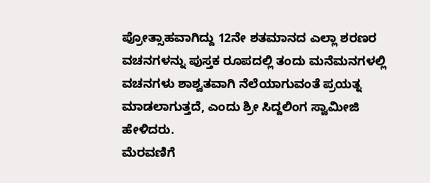ಪ್ರೋತ್ಸಾಹವಾಗಿದ್ದು 12ನೇ ಶತಮಾನದ ಎಲ್ಲಾ ಶರಣರ ವಚನಗಳನ್ನು ಪುಸ್ತಕ ರೂಪದಲ್ಲಿ ತಂದು ಮನೆಮನಗಳಲ್ಲಿ ವಚನಗಳು ಶಾಶ್ವತವಾಗಿ ನೆಲೆಯಾಗುವಂತೆ ಪ್ರಯತ್ನ ಮಾಡಲಾಗುತ್ತದೆ, ಎಂದು ಶ್ರೀ ಸಿದ್ದಲಿಂಗ ಸ್ವಾಮೀಜಿ ಹೇಳಿದರು.
ಮೆರವಣಿಗೆ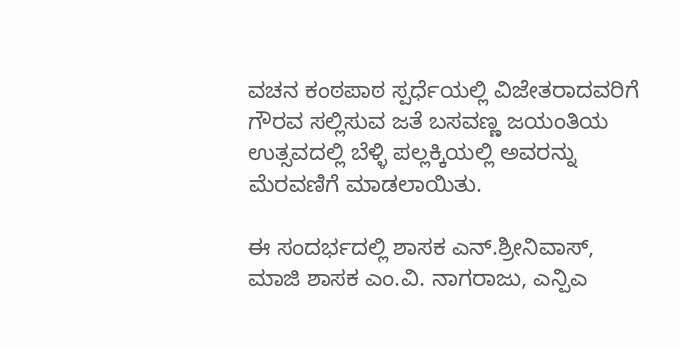ವಚನ ಕಂಠಪಾಠ ಸ್ಪರ್ಧೆಯಲ್ಲಿ ವಿಜೇತರಾದವರಿಗೆ ಗೌರವ ಸಲ್ಲಿಸುವ ಜತೆ ಬಸವಣ್ಣ ಜಯಂತಿಯ ಉತ್ಸವದಲ್ಲಿ ಬೆಳ್ಳಿ ಪಲ್ಲಕ್ಕಿಯಲ್ಲಿ ಅವರನ್ನು ಮೆರವಣಿಗೆ ಮಾಡಲಾಯಿತು.

ಈ ಸಂದರ್ಭದಲ್ಲಿ ಶಾಸಕ ಎನ್.ಶ್ರೀನಿವಾಸ್, ಮಾಜಿ ಶಾಸಕ ಎಂ.ವಿ. ನಾಗರಾಜು, ಎನ್ಪಿಎ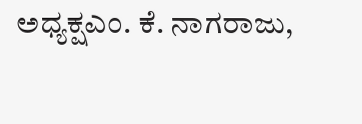ಅಧ್ಯಕ್ಷಎಂ. ಕೆ. ನಾಗರಾಜು,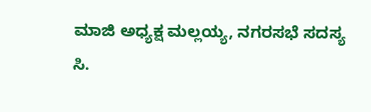ಮಾಜಿ ಅಧ್ಯಕ್ಷ ಮಲ್ಲಯ್ಯ, ನಗರಸಭೆ ಸದಸ್ಯ ಸಿ.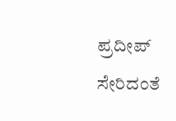ಪ್ರದೀಪ್ ಸೇರಿದಂತೆ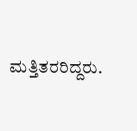ಮತ್ತಿತರರಿದ್ದರು.